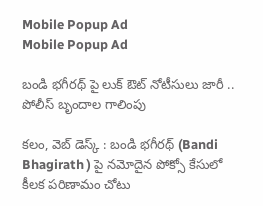Mobile Popup Ad
Mobile Popup Ad

బండి భగీరథ్ పై లుక్ ఔట్ నోటీసులు జారీ .. పోలీస్ బృందాల గాలింపు

కలం, వెబ్ డెస్క్ : బండి భగీరథ్ (Bandi Bhagirath ) పై నమోదైన పోక్సో కేసులో కీలక పరిణామం చోటు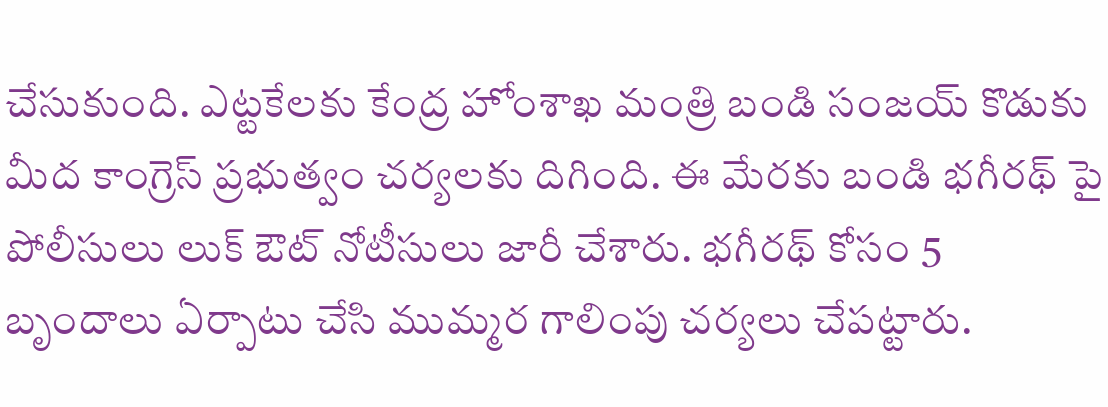చేసుకుంది. ఎట్టకేలకు కేంద్ర హోంశాఖ మంత్రి బండి సంజయ్ కొడుకు మీద కాంగ్రెస్ ప్రభుత్వం చర్యలకు దిగింది. ఈ మేరకు బండి భగీరథ్ పై పోలీసులు లుక్ ఔట్ నోటీసులు జారీ చేశారు. భగీరథ్ కోసం 5 బృందాలు ఏర్పాటు చేసి ముమ్మర గాలింపు చర్యలు చేపట్టారు.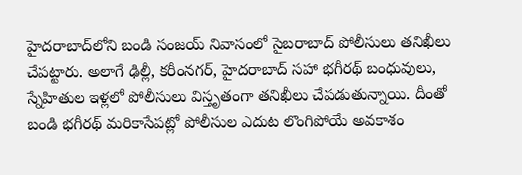హైదరాబాద్‌లోని బండి సంజయ్ నివాసంలో సైబరాబాద్ పోలీసులు తనిఖీలు చేపట్టారు. అలాగే ఢిల్లీ, కరీంనగర్, హైదరాబాద్‌ సహా భగీరథ్ బంధువులు, స్నేహితుల ఇళ్లలో పోలీసులు విస్తృతంగా తనిఖీలు చేపడుతున్నాయి. దీంతో బండి భగీరథ్ మరికాసేపట్లో పోలీసుల ఎదుట లొంగిపోయే అవకాశం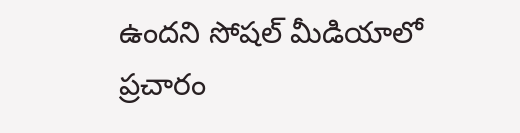ఉందని సోషల్ మీడియాలో ప్రచారం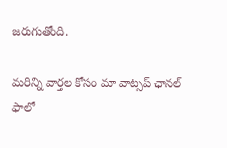జరుగుతోంది.

మ‌రిన్ని వార్త‌ల కోసం మా వాట్స‌ప్ ఛాన‌ల్ ఫాలో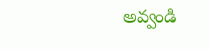అవ్వండి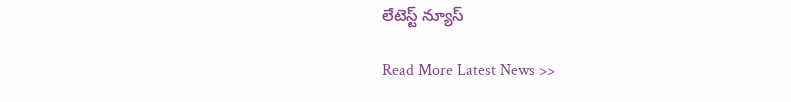లేటెస్ట్ న్యూస్‌

Read More Latest News >>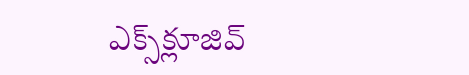ఎక్స్‌క్లూజివ్‌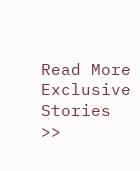Read More Exclusive Stories >>